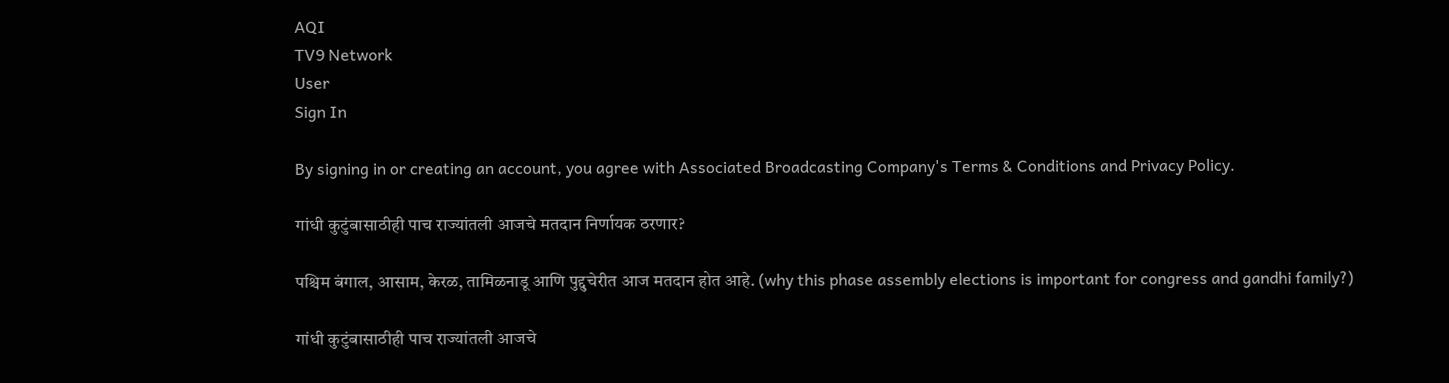AQI
TV9 Network
User
Sign In

By signing in or creating an account, you agree with Associated Broadcasting Company's Terms & Conditions and Privacy Policy.

गांधी कुटुंबासाठीही पाच राज्यांतली आजचे मतदान निर्णायक ठरणार?

पश्चिम बंगाल, आसाम, केरळ, तामिळनाडू आणि पुद्दुचेरीत आज मतदान होत आहे. (why this phase assembly elections is important for congress and gandhi family?)

गांधी कुटुंबासाठीही पाच राज्यांतली आजचे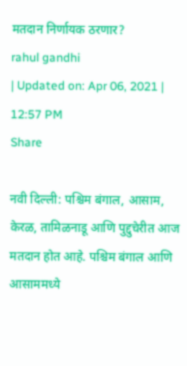मतदान निर्णायक ठरणार?
rahul gandhi
| Updated on: Apr 06, 2021 | 12:57 PM
Share

नवी दिल्ली: पश्चिम बंगाल, आसाम, केरळ, तामिळनाडू आणि पुद्दुचेरीत आज मतदान होत आहे. पश्चिम बंगाल आणि आसाममध्ये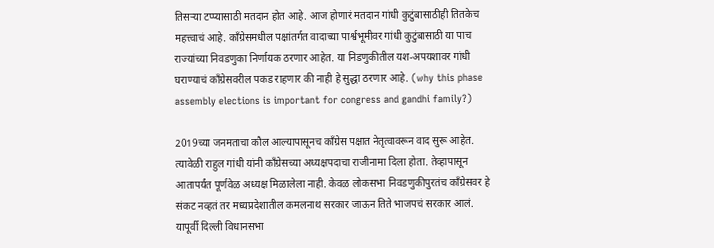तिसऱ्या टप्प्यासाठी मतदान होत आहे. आज होणारं मतदान गांधी कुटुंबासाठीही तितकेच महत्त्वाचं आहे. काँग्रेसमधील पक्षांतर्गत वादाच्या पार्श्वभूमीवर गांधी कुटुंबासाठी या पाच राज्यांच्या निवडणुका निर्णायक ठरणार आहेत. या निडणुकीतील यश-अपयशावर गांधी घराण्याचं काँग्रेसवरील पकड राहणार की नाही हे सुद्धा ठरणार आहे. (why this phase assembly elections is important for congress and gandhi family?)

2019च्या जनमताचा कौल आल्यापासूनच काँग्रेस पक्षात नेतृत्वावरून वाद सुरू आहेत. त्यावेळी राहुल गांधी यांनी काँग्रेसच्या अध्यक्षपदाचा राजीनामा दिला होता. तेव्हापासून आतापर्यंत पूर्णवेळ अध्यक्ष मिळालेला नाही. केवळ लोकसभा निवडणुकीपुरतंच काँग्रेसवर हे संकट नव्हतं तर मध्यप्रदेशातील कमलनाथ सरकार जाऊन तिते भाजपचं सरकार आलं. यापूर्वी दिल्ली विधानसभा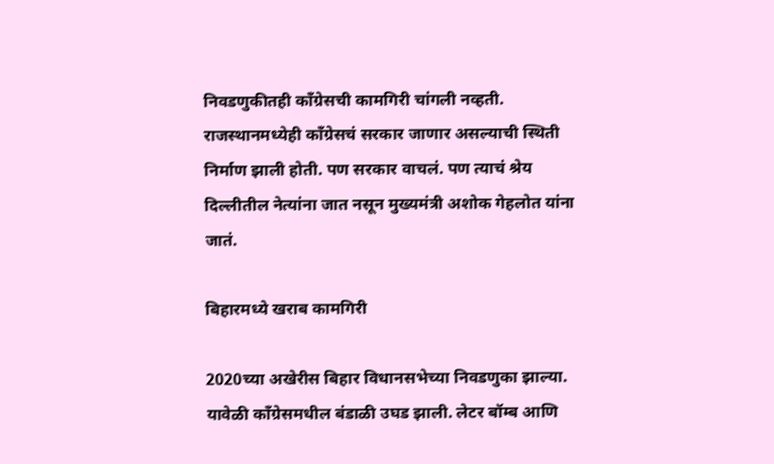निवडणुकीतही काँग्रेसची कामगिरी चांगली नव्हती. राजस्थानमध्येही काँग्रेसचं सरकार जाणार असल्याची स्थिती निर्माण झाली होती. पण सरकार वाचलं. पण त्याचं श्रेय दिल्लीतील नेत्यांना जात नसून मुख्यमंत्री अशोक गेहलोत यांना जातं.

बिहारमध्ये खराब कामगिरी

2020च्या अखेरीस बिहार विधानसभेच्या निवडणुका झाल्या. यावेळी काँग्रेसमधील बंडाळी उघड झाली. लेटर बॉम्ब आणि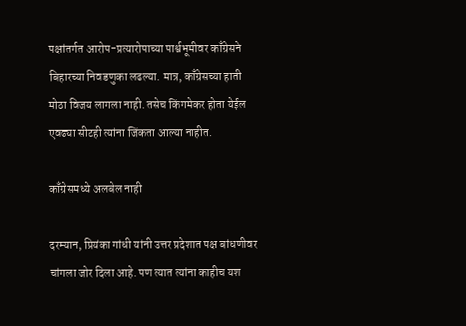पक्षांतर्गत आरोप-प्रत्यारोपाच्या पार्श्वभूमीवर काँग्रेसने बिहारच्या निवडणुका लढल्या. मात्र, काँग्रेसच्या हाती मोठा विजय लागला नाही. तसेच किंगमेकर होता येईल एवढ्या सीटही त्यांना जिंकता आल्या नाहीत.

काँग्रेसमध्ये अलबेल नाही

दरम्यान, प्रियंका गांधी यांनी उत्तर प्रदेशात पक्ष बांधणीवर चांगला जोर दिला आहे. पण त्यात त्यांना काहीच यश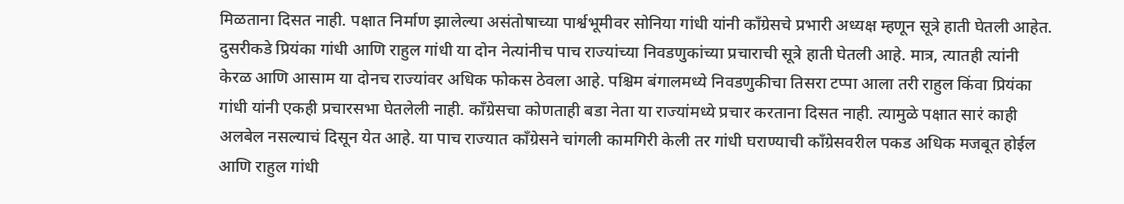मिळताना दिसत नाही. पक्षात निर्माण झालेल्या असंतोषाच्या पार्श्वभूमीवर सोनिया गांधी यांनी काँग्रेसचे प्रभारी अध्यक्ष म्हणून सूत्रे हाती घेतली आहेत. दुसरीकडे प्रियंका गांधी आणि राहुल गांधी या दोन नेत्यांनीच पाच राज्यांच्या निवडणुकांच्या प्रचाराची सूत्रे हाती घेतली आहे. मात्र, त्यातही त्यांनी केरळ आणि आसाम या दोनच राज्यांवर अधिक फोकस ठेवला आहे. पश्चिम बंगालमध्ये निवडणुकीचा तिसरा टप्पा आला तरी राहुल किंवा प्रियंका गांधी यांनी एकही प्रचारसभा घेतलेली नाही. काँग्रेसचा कोणताही बडा नेता या राज्यांमध्ये प्रचार करताना दिसत नाही. त्यामुळे पक्षात सारं काही अलबेल नसल्याचं दिसून येत आहे. या पाच राज्यात काँग्रेसने चांगली कामगिरी केली तर गांधी घराण्याची काँग्रेसवरील पकड अधिक मजबूत होईल आणि राहुल गांधी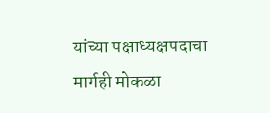यांच्या पक्षाध्यक्षपदाचा मार्गही मोकळा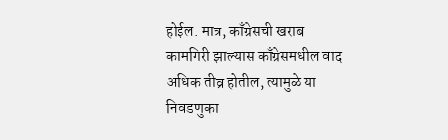होईल. मात्र, काँग्रेसची खराब कामगिरी झाल्यास काँग्रेसमधील वाद अधिक तीव्र होतील, त्यामुळे या निवडणुका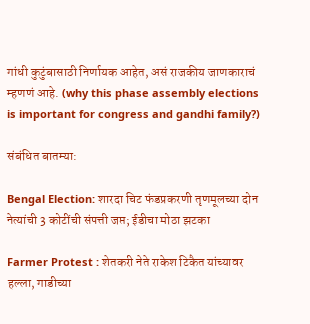गांधी कुटुंबासाठी निर्णायक आहेत, असं राजकीय जाणकाराचं म्हणणं आहे. (why this phase assembly elections is important for congress and gandhi family?)

संबंधित बातम्या:

Bengal Election: शारदा चिट फंडप्रकरणी तृणमूलच्या दोन नेत्यांची 3 कोटींची संपत्ती जप्त; ईडीचा मोठा झटका

Farmer Protest : शेतकरी नेते राकेश टिकैत यांच्यावर हल्ला, गाडीच्या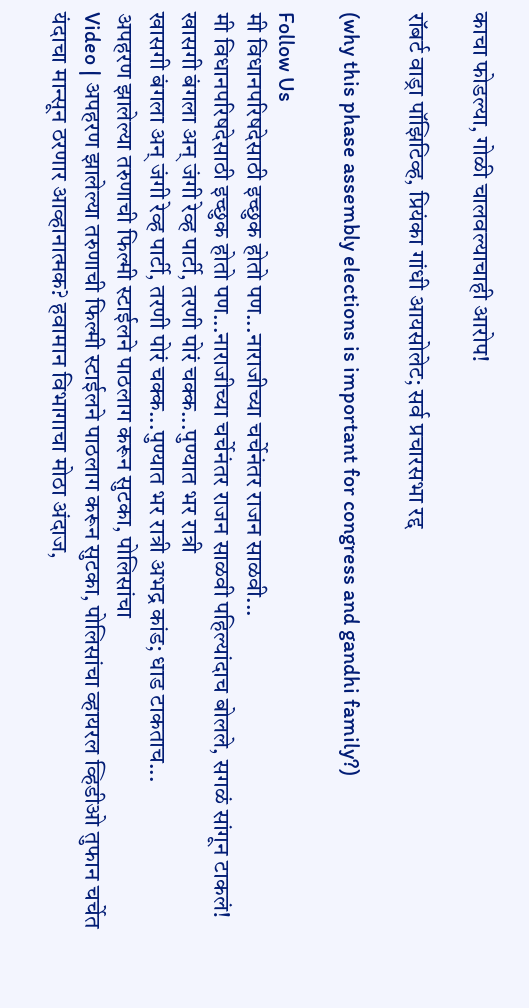काचा फोडल्या, गोळी चालवल्याचाही आरोप!

रॉबर्ट वाड्रा पॉझिटिव्ह, प्रियंका गांधी आयसोलेट; सर्व प्रचारसभा रद्द

(why this phase assembly elections is important for congress and gandhi family?)

Follow Us
मी विधानपरिषदेसाठी इच्छुक होतो पण...नाराजीच्या चर्चेनंतर राजन साळवी...
मी विधानपरिषदेसाठी इच्छुक होतो पण...नाराजीच्या चर्चेनंतर राजन साळवी पहिल्यांदाच बोलले, सगळं सांगून टाकलं!
खासगी बंगला अन् जंगी रेव्ह पार्टी, तरणी पोरं चक्क...पुण्यात भर रात्री
खासगी बंगला अन् जंगी रेव्ह पार्टी, तरणी पोरं चक्क...पुण्यात भर रात्री अभद्र कांड; धाड टाकताच...
अपहरण झालेल्या तरुणाची फिल्मी स्टाईलने पाठलाग करून सुटका, पोलिसांचा
Video | अपहरण झालेल्या तरुणाची फिल्मी स्टाईलने पाठलाग करून सुटका, पोलिसांचा व्हायरल व्हिडीओ तुफान चर्चेत
यंदाचा मान्सून ठरणार आव्हानात्मक? हवामान विभागाचा मोठा अंदाज,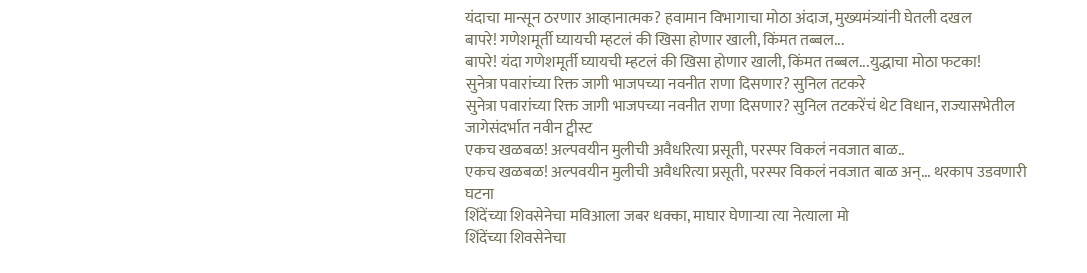यंदाचा मान्सून ठरणार आव्हानात्मक? हवामान विभागाचा मोठा अंदाज, मुख्यमंत्र्यांनी घेतली दखल
बापरे! गणेशमूर्ती घ्यायची म्हटलं की खिसा होणार खाली, किंमत तब्बल...
बापरे! यंदा गणेशमूर्ती घ्यायची म्हटलं की खिसा होणार खाली, किंमत तब्बल...युद्धाचा मोठा फटका!
सुनेत्रा पवारांच्या रिक्त जागी भाजपच्या नवनीत राणा दिसणार? सुनिल तटकरे
सुनेत्रा पवारांच्या रिक्त जागी भाजपच्या नवनीत राणा दिसणार? सुनिल तटकरेंचं थेट विधान, राज्यासभेतील जागेसंदर्भात नवीन ट्वीस्ट
एकच खळबळ! अल्पवयीन मुलीची अवैधरित्या प्रसूती, परस्पर विकलं नवजात बाळ..
एकच खळबळ! अल्पवयीन मुलीची अवैधरित्या प्रसूती, परस्पर विकलं नवजात बाळ अन्... थरकाप उडवणारी घटना
शिंदेंच्या शिवसेनेचा मविआला जबर धक्का, माघार घेणाऱ्या त्या नेत्याला मो
शिंदेंच्या शिवसेनेचा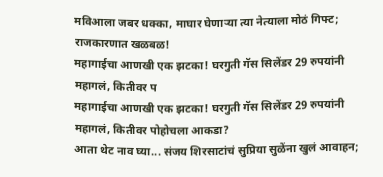मविआला जबर धक्का, माघार घेणाऱ्या त्या नेत्याला मोठं गिफ्ट; राजकारणात खळबळ!
महागाईचा आणखी एक झटका! घरगुती गॅस सिलेंडर 29 रुपयांनी महागलं, कितीवर प
महागाईचा आणखी एक झटका! घरगुती गॅस सिलेंडर 29 रुपयांनी महागलं, कितीवर पोहोचला आकडा?
आता थेट नाव घ्या... संजय शिरसाटांचं सुप्रिया सुळेंना खुलं आवाहन;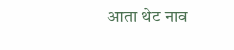आता थेट नाव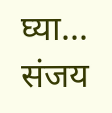घ्या... संजय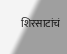शिरसाटांचं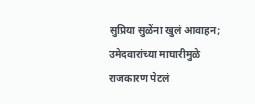सुप्रिया सुळेंना खुलं आवाहन; उमेदवारांच्या माघारीमुळे राजकारण पेटलं